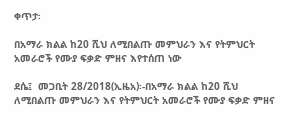ቀጥታ፡

በአማራ ክልል ከ20 ሺህ ለሚበልጡ መምህራን እና የትምህርት አመራሮች የሙያ ፍቃድ ምዘና እየተሰጠ ነው

ደሴ፤  መጋቢት 28/2018(ኢዜአ)፡-በአማራ ክልል ከ20 ሺህ ለሚበልጡ መምህራን እና የትምህርት አመራሮች የሙያ ፍቃድ ምዘና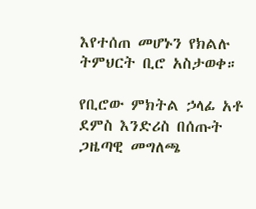እየተሰጠ መሆኑን የክልሉ ትምህርት ቢሮ አስታወቀ።

የቢሮው ምክትል ኃላፊ አቶ ደምስ እንድሪስ በሰጡት ጋዜጣዊ መግለጫ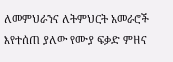ለመምህራንና ለትምህርት አመራሮች እየተሰጠ ያለው የሙያ ፍቃድ ምዘና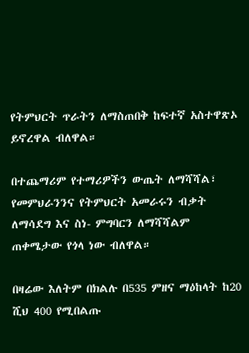የትምህርት ጥራትን ለማስጠበቅ ከፍተኛ አስተዋጽኦ ይኖረዋል ብለዋል።

በተጨማሪም የተማሪዎችን ውጤት ለማሻሻል፣ የመምህራንንና የትምህርት አመራሩን ብቃት ለማሳደግ እና ስነ- ምግባርን ለማሻሻልም ጠቀሜታው የጎላ ነው ብለዋል።

በዛሬው እለትም በክልሉ በ535 ምዘና ማዕከላት ከ20 ሺህ 400 የሚበልጡ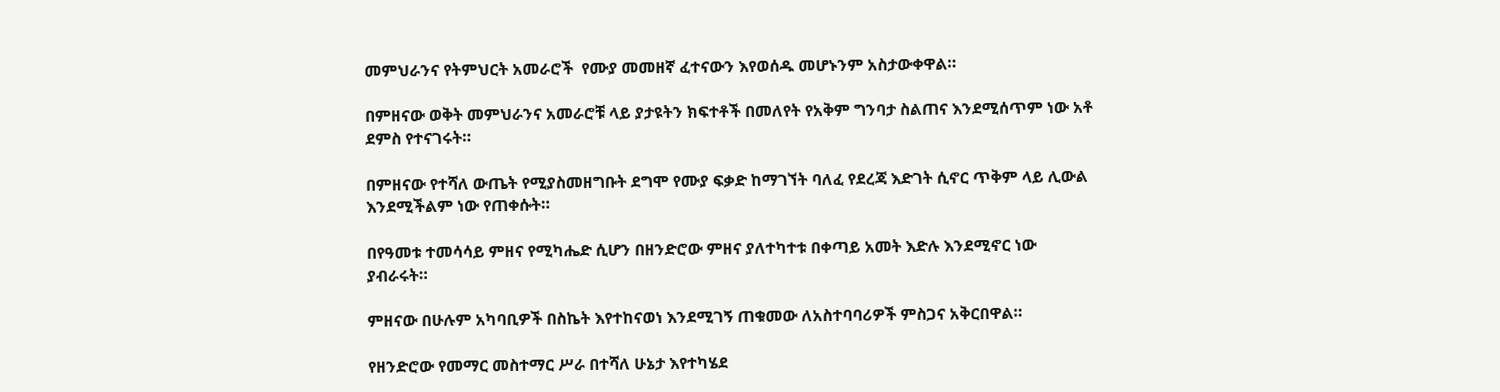መምህራንና የትምህርት አመራሮች  የሙያ መመዘኛ ፈተናውን እየወሰዱ መሆኑንም አስታውቀዋል።

በምዘናው ወቅት መምህራንና አመራሮቹ ላይ ያታዩትን ክፍተቶች በመለየት የአቅም ግንባታ ስልጠና እንደሚሰጥም ነው አቶ ደምስ የተናገሩት።

በምዘናው የተሻለ ውጤት የሚያስመዘግቡት ደግሞ የሙያ ፍቃድ ከማገኘት ባለፈ የደረጃ እድገት ሲኖር ጥቅም ላይ ሊውል እንደሚችልም ነው የጠቀሱት።

በየዓመቱ ተመሳሳይ ምዘና የሚካሔድ ሲሆን በዘንድሮው ምዘና ያለተካተቱ በቀጣይ አመት እድሉ እንደሚኖር ነው ያብራሩት።

ምዘናው በሁሉም አካባቢዎች በስኬት እየተከናወነ እንደሚገኝ ጠቁመው ለአስተባባሪዎች ምስጋና አቅርበዋል።

የዘንድሮው የመማር መስተማር ሥራ በተሻለ ሁኔታ እየተካሄደ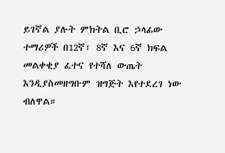ይገኛል ያሉት ምክትል ቢሮ ኃላፊው ተማሪዎች በ12ኛ፣ 8ኛ እና 6ኛ ክፍል መልቀቂያ ፈተና የተሻለ ውጤት እንዲያስመዘግቡም ዝግጅት እየተደረገ ነው ብለዋል።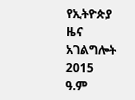የኢትዮጵያ ዜና አገልግሎት
2015
ዓ.ም